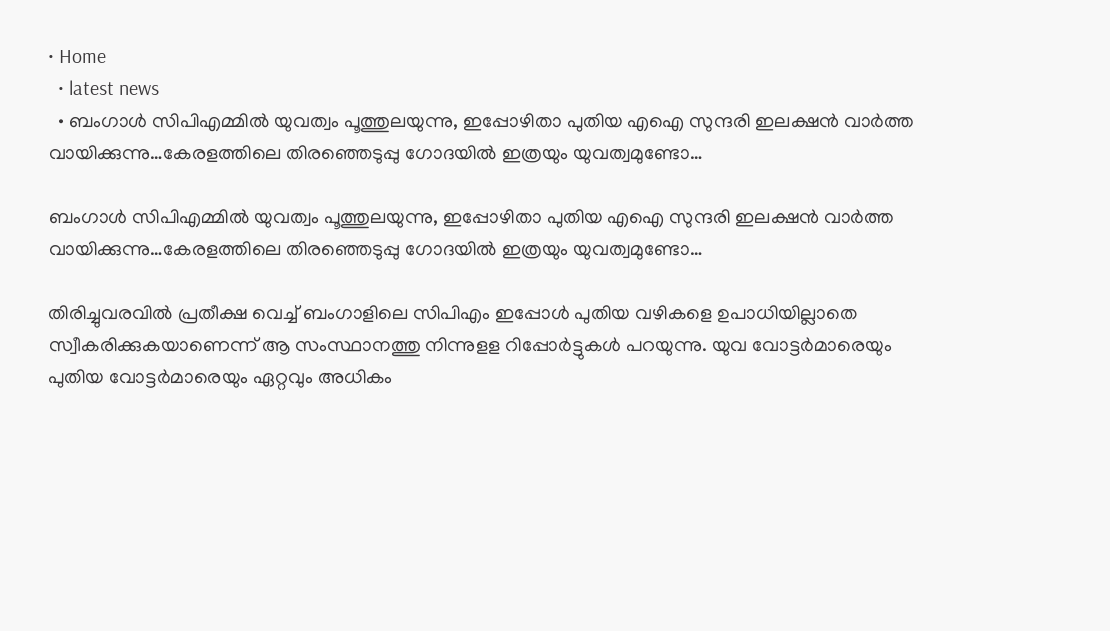• Home
  • latest news
  • ബംഗാള്‍ സിപിഎമ്മില്‍ യുവത്വം പൂത്തുലയുന്നു, ഇപ്പോഴിതാ പുതിയ എഐ സുന്ദരി ഇലക്ഷന്‍ വാര്‍ത്ത വായിക്കുന്നു…കേരളത്തിലെ തിരഞ്ഞെടുപ്പു ഗോദയില്‍ ഇത്രയും യുവത്വമുണ്ടോ…

ബംഗാള്‍ സിപിഎമ്മില്‍ യുവത്വം പൂത്തുലയുന്നു, ഇപ്പോഴിതാ പുതിയ എഐ സുന്ദരി ഇലക്ഷന്‍ വാര്‍ത്ത വായിക്കുന്നു…കേരളത്തിലെ തിരഞ്ഞെടുപ്പു ഗോദയില്‍ ഇത്രയും യുവത്വമുണ്ടോ…

തിരിച്ചുവരവില്‍ പ്രതീക്ഷ വെച്ച് ബംഗാളിലെ സിപിഎം ഇപ്പോള്‍ പുതിയ വഴികളെ ഉപാധിയില്ലാതെ സ്വീകരിക്കുകയാണെന്ന് ആ സംസ്ഥാനത്തു നിന്നുളള റിപ്പോര്‍ട്ടുകള്‍ പറയുന്നു. യുവ വോട്ടര്‍മാരെയും പുതിയ വോട്ടര്‍മാരെയും ഏറ്റവും അധികം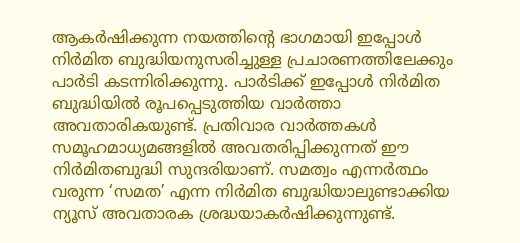ആകര്‍ഷിക്കുന്ന നയത്തിന്റെ ഭാഗമായി ഇപ്പോള്‍ നിര്‍മിത ബുദ്ധിയനുസരിച്ചുള്ള പ്രചാരണത്തിലേക്കും പാര്‍ടി കടന്നിരിക്കുന്നു. പാര്‍ടിക്ക് ഇപ്പോള്‍ നിര്‍മിത ബുദ്ധിയില്‍ രൂപപ്പെടുത്തിയ വാര്‍ത്താ അവതാരികയുണ്ട്. പ്രതിവാര വാര്‍ത്തകള്‍ സമൂഹമാധ്യമങ്ങളില്‍ അവതരിപ്പിക്കുന്നത് ഈ നിര്‍മിതബുദ്ധി സുന്ദരിയാണ്. സമത്വം എന്നർത്ഥം വരുന്ന ‘സമത’ എന്ന നിർമിത ബുദ്ധിയാലുണ്ടാക്കിയ ന്യൂസ് അവതാരക ശ്രദ്ധയാകർഷിക്കുന്നുണ്ട്.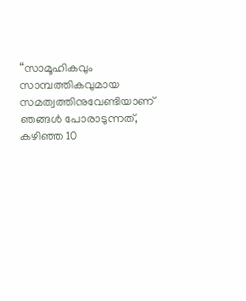“സാമൂഹികവും സാമ്പത്തികവുമായ സമത്വത്തിനുവേണ്ടിയാണ് ഞങ്ങൾ പോരാടുന്നത്, കഴിഞ്ഞ 10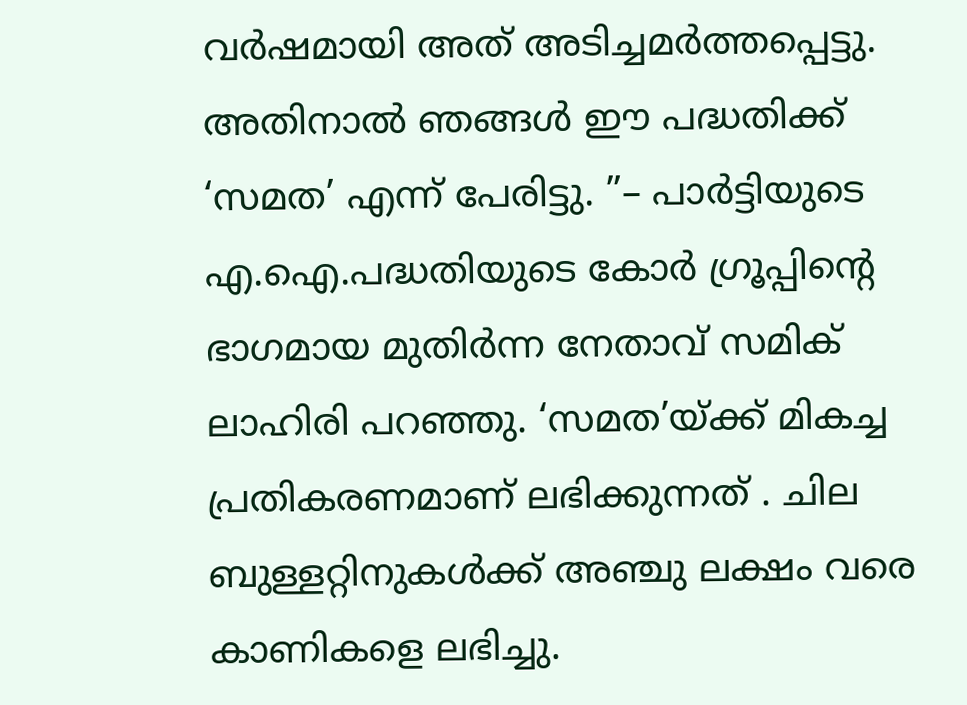വർഷമായി അത് അടിച്ചമർത്തപ്പെട്ടു. അതിനാൽ ഞങ്ങൾ ഈ പദ്ധതിക്ക് ‘സമത’ എന്ന് പേരിട്ടു. ”– പാർട്ടിയുടെ എ.ഐ.പദ്ധതിയുടെ കോർ ഗ്രൂപ്പിൻ്റെ ഭാഗമായ മുതിർന്ന നേതാവ് സമിക് ലാഹിരി പറഞ്ഞു. ‘സമത’യ്ക്ക് മികച്ച പ്രതികരണമാണ് ലഭിക്കുന്നത് . ചില ബുള്ളറ്റിനുകൾക്ക് അഞ്ചു ലക്ഷം വരെ കാണികളെ ലഭിച്ചു.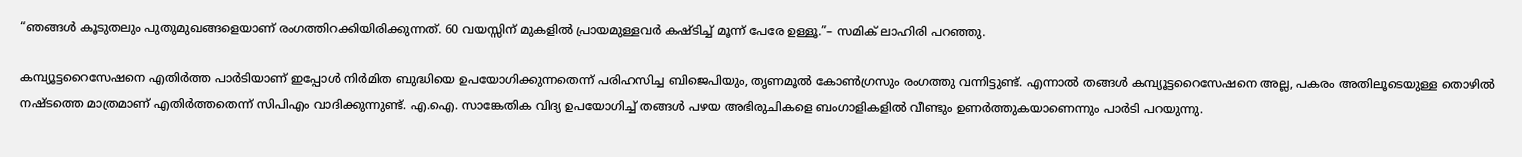“ഞങ്ങൾ കൂടുതലും പുതുമുഖങ്ങളെയാണ് രംഗത്തിറക്കിയിരിക്കുന്നത്. 60 വയസ്സിന് മുകളിൽ പ്രായമുള്ളവർ കഷ്ടിച്ച് മൂന്ന് പേരേ ഉള്ളൂ.”– സമിക് ലാഹിരി പറഞ്ഞു.

കമ്പ്യൂട്ടറൈസേഷനെ എതിര്‍ത്ത പാര്‍ടിയാണ് ഇപ്പോള്‍ നിര്‍മിത ബുദ്ധിയെ ഉപയോഗിക്കുന്നതെന്ന് പരിഹസിച്ച ബിജെപിയും, തൃണമൂല്‍ കോണ്‍ഗ്രസും രംഗത്തു വന്നിട്ടുണ്ട്. എന്നാല്‍ തങ്ങള്‍ കമ്പ്യൂട്ടറൈസേഷനെ അല്ല, പകരം അതിലൂടെയുള്ള തൊഴില്‍ നഷ്ടത്തെ മാത്രമാണ് എതിര്‍ത്തതെന്ന് സിപിഎം വാദിക്കുന്നുണ്ട്. എ.ഐ. സാങ്കേതിക വിദ്യ ഉപയോഗിച്ച് തങ്ങള്‍ പഴയ അഭിരുചികളെ ബംഗാളികളില്‍ വീണ്ടും ഉണര്‍ത്തുകയാണെന്നും പാര്‍ടി പറയുന്നു.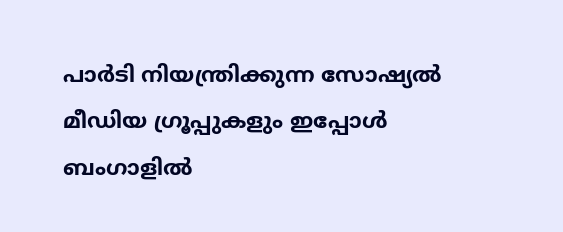പാര്‍ടി നിയന്ത്രിക്കുന്ന സോഷ്യല്‍ മീഡിയ ഗ്രൂപ്പുകളും ഇപ്പോള്‍ ബംഗാളില്‍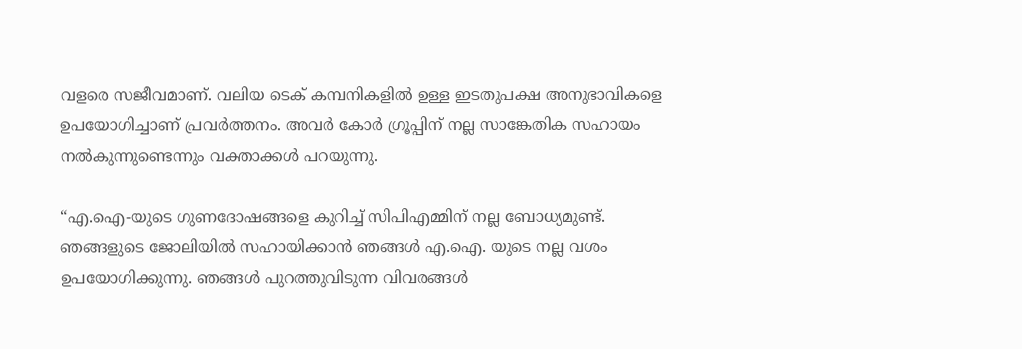വളരെ സജീവമാണ്. വലിയ ടെക് കമ്പനികളില്‍ ഉള്ള ഇടതുപക്ഷ അനുഭാവികളെ ഉപയോഗിച്ചാണ് പ്രവര്‍ത്തനം. അവര്‍ കോര്‍ ഗ്രൂപ്പിന് നല്ല സാങ്കേതിക സഹായം നല്‍കുന്നുണ്ടെന്നും വക്താക്കള്‍ പറയുന്നു.

“എ.ഐ-യുടെ ഗുണദോഷങ്ങളെ കുറിച്ച് സിപിഎമ്മിന് നല്ല ബോധ്യമുണ്ട്. ഞങ്ങളുടെ ജോലിയിൽ സഹായിക്കാൻ ഞങ്ങൾ എ.ഐ. യുടെ നല്ല വശം ഉപയോഗിക്കുന്നു. ഞങ്ങൾ പുറത്തുവിടുന്ന വിവരങ്ങൾ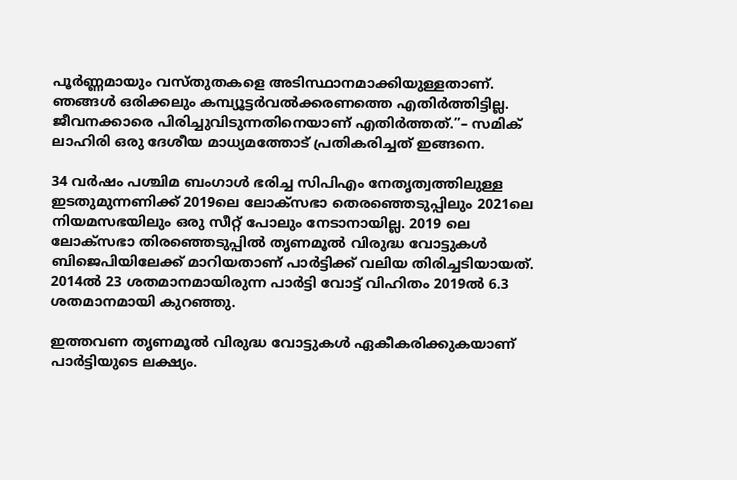പൂർണ്ണമായും വസ്തുതകളെ അടിസ്ഥാനമാക്കിയുള്ളതാണ്. ഞങ്ങൾ ഒരിക്കലും കമ്പ്യൂട്ടർവൽക്കരണത്തെ എതിർത്തിട്ടില്ല. ജീവനക്കാരെ പിരിച്ചുവിടുന്നതിനെയാണ് എതിർത്തത്.”– സമിക് ലാഹിരി ഒരു ദേശീയ മാധ്യമത്തോട് പ്രതികരിച്ചത് ഇങ്ങനെ.

34 വർഷം പശ്ചിമ ബംഗാൾ ഭരിച്ച സിപിഎം നേതൃത്വത്തിലുള്ള ഇടതുമുന്നണിക്ക് 2019ലെ ലോക്‌സഭാ തെരഞ്ഞെടുപ്പിലും 2021ലെ നിയമസഭയിലും ഒരു സീറ്റ് പോലും നേടാനായില്ല. 2019 ലെ ലോക്‌സഭാ തിരഞ്ഞെടുപ്പിൽ തൃണമൂൽ വിരുദ്ധ വോട്ടുകൾ ബിജെപിയിലേക്ക് മാറിയതാണ് പാർട്ടിക്ക് വലിയ തിരിച്ചടിയായത്. 2014ൽ 23 ശതമാനമായിരുന്ന പാർട്ടി വോട്ട് വിഹിതം 2019ൽ 6.3 ശതമാനമായി കുറഞ്ഞു.

ഇത്തവണ തൃണമൂൽ വിരുദ്ധ വോട്ടുകൾ ഏകീകരിക്കുകയാണ് പാർട്ടിയുടെ ലക്ഷ്യം.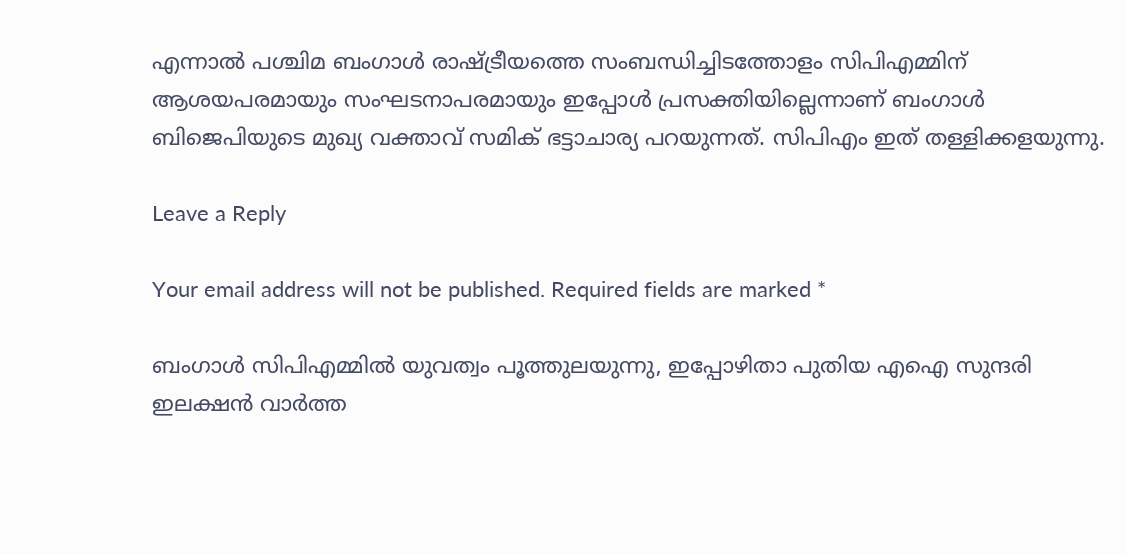എന്നാൽ പശ്ചിമ ബംഗാൾ രാഷ്ട്രീയത്തെ സംബന്ധിച്ചിടത്തോളം സിപിഎമ്മിന് ആശയപരമായും സംഘടനാപരമായും ഇപ്പോൾ പ്രസക്തിയില്ലെന്നാണ് ബംഗാൾ ബിജെപിയുടെ മുഖ്യ വക്താവ് സമിക് ഭട്ടാചാര്യ പറയുന്നത്. സിപിഎം ഇത് തള്ളിക്കളയുന്നു.

Leave a Reply

Your email address will not be published. Required fields are marked *

ബംഗാള്‍ സിപിഎമ്മില്‍ യുവത്വം പൂത്തുലയുന്നു, ഇപ്പോഴിതാ പുതിയ എഐ സുന്ദരി ഇലക്ഷന്‍ വാര്‍ത്ത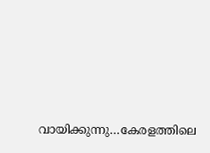വായിക്കുന്നു…കേരളത്തിലെ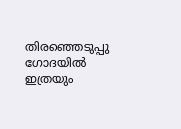തിരഞ്ഞെടുപ്പു ഗോദയില്‍ ഇത്രയും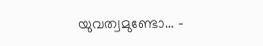യുവത്വമുണ്ടോ… -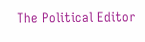The Political Editor